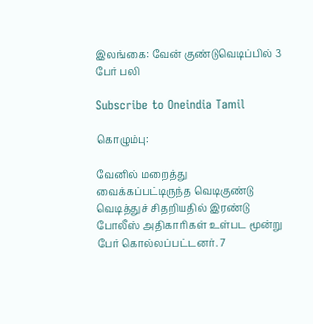இலங்கை: வேன் குண்டுவெடிப்பில் 3 பேர் பலி

Subscribe to Oneindia Tamil

கொழும்பு:

வேனில் மறைத்து வைக்கப்பட்டிருந்த வெடிகுண்டு வெடித்துச் சிதறியதில் இரண்டு போலீஸ் அதிகாரிகள் உள்பட மூன்று பேர் கொல்லப்பட்டனர். 7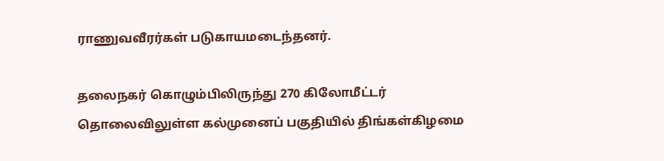ராணுவவீரர்கள் படுகாயமடைந்தனர்.

தலைநகர் கொழும்பிலிருந்து 270 கிலோமீட்டர் தொலைவிலுள்ள கல்முனைப் பகுதியில் திங்கள்கிழமை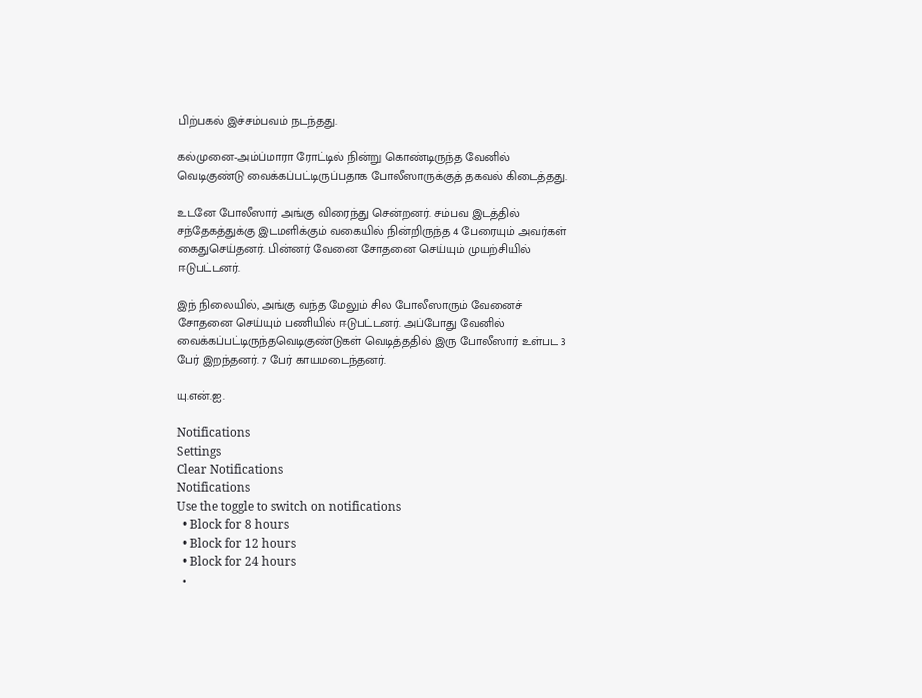பிற்பகல் இச்சம்பவம் நடந்தது.

கல்முனை-அம்ப்மாரா ரோட்டில் நின்று கொண்டிருந்த வேனில் வெடிகுண்டு வைக்கப்பட்டிருப்பதாக போலீஸாருக்குத் தகவல் கிடைத்தது.

உடனே போலீஸார் அங்கு விரைந்து சென்றனர். சம்பவ இடத்தில் சந்தேகத்துக்கு இடமளிக்கும் வகையில் நின்றிருந்த 4 பேரையும் அவர்கள் கைதுசெய்தனர். பின்னர் வேனை சோதனை செய்யும் முயற்சியில் ஈடுபட்டனர்.

இந் நிலையில், அங்கு வந்த மேலும் சில போலீஸாரும் வேனைச் சோதனை செய்யும் பணியில் ஈடுபட்டனர். அப்போது வேனில் வைக்கப்பட்டிருந்தவெடிகுண்டுகள் வெடித்ததில் இரு போலீஸார் உள்பட 3 பேர் இறந்தனர். 7 பேர் காயமடைந்தனர்.

யு.என்.ஐ.

Notifications
Settings
Clear Notifications
Notifications
Use the toggle to switch on notifications
  • Block for 8 hours
  • Block for 12 hours
  • Block for 24 hours
  •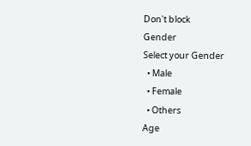Don't block
Gender
Select your Gender
  • Male
  • Female
  • Others
Age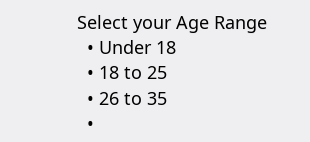Select your Age Range
  • Under 18
  • 18 to 25
  • 26 to 35
  •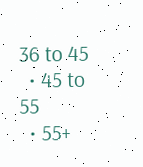36 to 45
  • 45 to 55
  • 55+